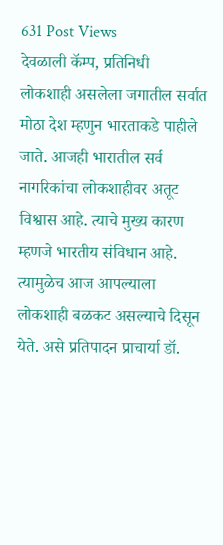631 Post Views
देवळाली कॅम्प, प्रतिनिधी
लोकशाही असलेला जगातील सर्वात मोठा देश म्हणुन भारताकडे पाहीले जाते. आजही भारातील सर्व नागरिकांचा लोकशाहीवर अतूट विश्वास आहे. त्याचे मुख्य कारण म्हणजे भारतीय संविधान आहे. त्यामुळेच आज आपल्याला लोकशाही बळकट असल्याचे दिसून येते. असे प्रतिपादन प्राचार्या डॉ.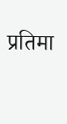प्रतिमा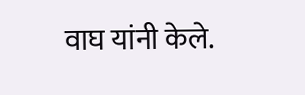वाघ यांनी केले.